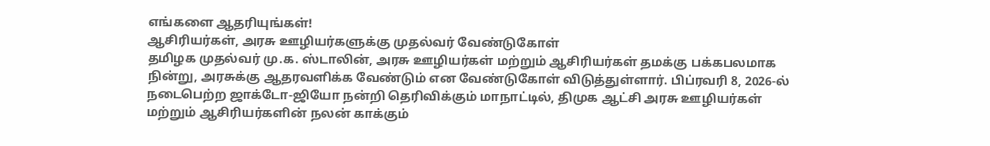எங்களை ஆதரியுங்கள்!
ஆசிரியர்கள், அரசு ஊழியர்களுக்கு முதல்வர் வேண்டுகோள்
தமிழக முதல்வர் மு.க. ஸ்டாலின், அரசு ஊழியர்கள் மற்றும் ஆசிரியர்கள் தமக்கு பக்கபலமாக நின்று, அரசுக்கு ஆதரவளிக்க வேண்டும் என வேண்டுகோள் விடுத்துள்ளார். பிப்ரவரி 8, 2026-ல் நடைபெற்ற ஜாக்டோ-ஜியோ நன்றி தெரிவிக்கும் மாநாட்டில், திமுக ஆட்சி அரசு ஊழியர்கள் மற்றும் ஆசிரியர்களின் நலன் காக்கும்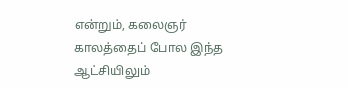என்றும், கலைஞர் காலத்தைப் போல இந்த ஆட்சியிலும்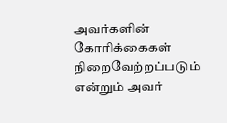அவர்களின் கோரிக்கைகள் நிறைவேற்றப்படும் என்றும் அவர்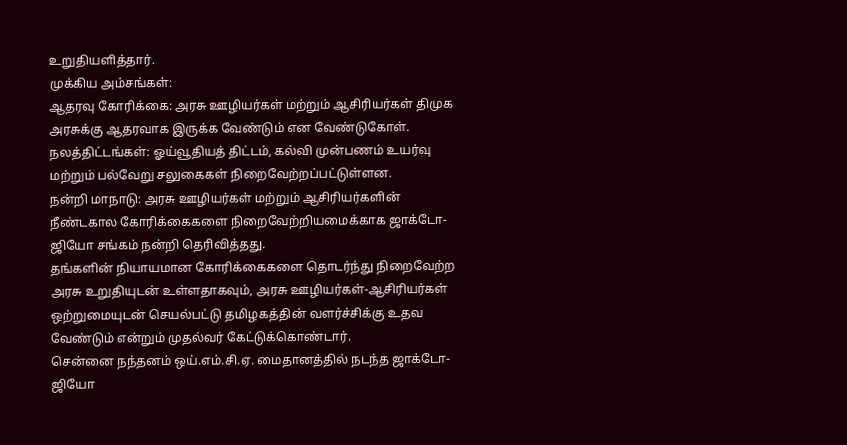உறுதியளித்தார்.
முக்கிய அம்சங்கள்:
ஆதரவு கோரிக்கை: அரசு ஊழியர்கள் மற்றும் ஆசிரியர்கள் திமுக அரசுக்கு ஆதரவாக இருக்க வேண்டும் என வேண்டுகோள்.
நலத்திட்டங்கள்: ஓய்வூதியத் திட்டம், கல்வி முன்பணம் உயர்வு மற்றும் பல்வேறு சலுகைகள் நிறைவேற்றப்பட்டுள்ளன.
நன்றி மாநாடு: அரசு ஊழியர்கள் மற்றும் ஆசிரியர்களின் நீண்டகால கோரிக்கைகளை நிறைவேற்றியமைக்காக ஜாக்டோ-ஜியோ சங்கம் நன்றி தெரிவித்தது.
தங்களின் நியாயமான கோரிக்கைகளை தொடர்ந்து நிறைவேற்ற அரசு உறுதியுடன் உள்ளதாகவும், அரசு ஊழியர்கள்-ஆசிரியர்கள் ஒற்றுமையுடன் செயல்பட்டு தமிழகத்தின் வளர்ச்சிக்கு உதவ வேண்டும் என்றும் முதல்வர் கேட்டுக்கொண்டார்.
சென்னை நந்தனம் ஒய்.எம்.சி.ஏ. மைதானத்தில் நடந்த ஜாக்டோ-ஜியோ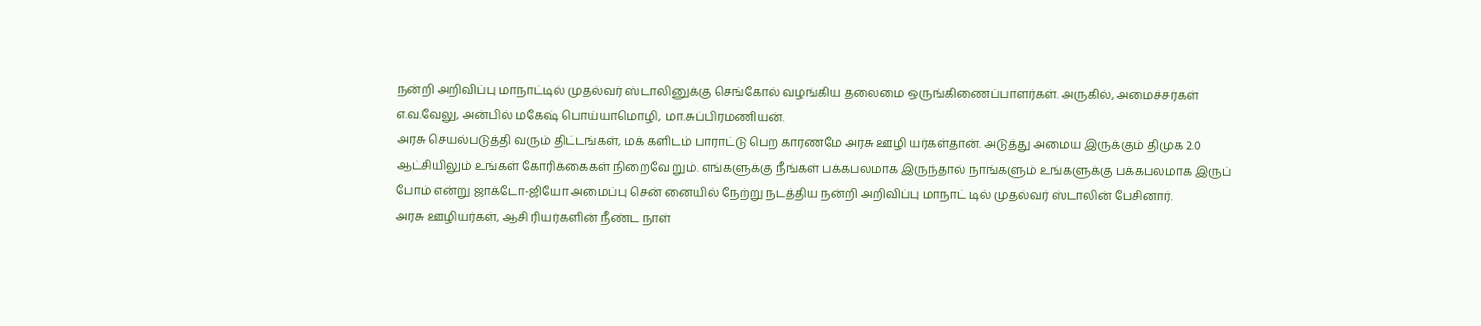நன்றி அறிவிப்பு மாநாட்டில் முதல்வர் ஸ்டாலினுக்கு செங்கோல் வழங்கிய தலைமை ஒருங்கிணைப்பாளர்கள். அருகில், அமைச்சர்கள் எ.வ.வேலு, அன்பில் மகேஷ் பொய்யாமொழி, மா.சுப்பிரமணியன்.
அரசு செயல்படுத்தி வரும் திட்டங்கள், மக் களிடம் பாராட்டு பெற காரணமே அரசு ஊழி யர்கள்தான். அடுத்து அமைய இருக்கும் திமுக 2.0 ஆட்சியிலும் உங்கள் கோரிக்கைகள் நிறைவே றும். எங்களுக்கு நீங்கள் பக்கபலமாக இருந்தால் நாங்களும் உங்களுக்கு பக்கபலமாக இருப் போம் என்று ஜாக்டோ-ஜியோ அமைப்பு சென் னையில் நேற்று நடத்திய நன்றி அறிவிப்பு மாநாட் டில் முதல்வர் ஸ்டாலின் பேசினார்.
அரசு ஊழியர்கள், ஆசி ரியர்களின் நீண்ட நாள்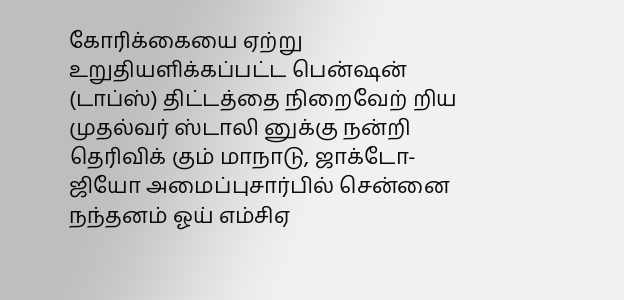கோரிக்கையை ஏற்று உறுதியளிக்கப்பட்ட பென்ஷன் (டாப்ஸ்) திட்டத்தை நிறைவேற் றிய முதல்வர் ஸ்டாலி னுக்கு நன்றி தெரிவிக் கும் மாநாடு, ஜாக்டோ-ஜியோ அமைப்புசார்பில் சென்னை நந்தனம் ஓய் எம்சிஏ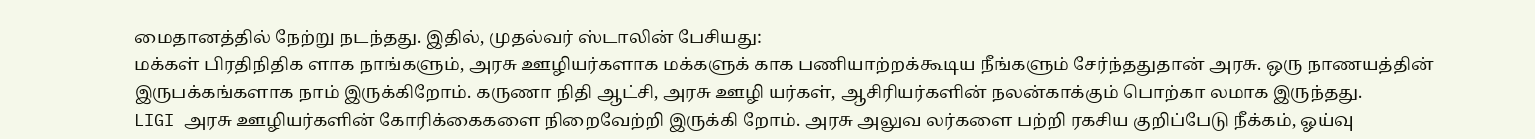மைதானத்தில் நேற்று நடந்தது. இதில், முதல்வர் ஸ்டாலின் பேசியது:
மக்கள் பிரதிநிதிக ளாக நாங்களும், அரசு ஊழியர்களாக மக்களுக் காக பணியாற்றக்கூடிய நீங்களும் சேர்ந்ததுதான் அரசு. ஒரு நாணயத்தின் இருபக்கங்களாக நாம் இருக்கிறோம். கருணா நிதி ஆட்சி, அரசு ஊழி யர்கள், ஆசிரியர்களின் நலன்காக்கும் பொற்கா லமாக இருந்தது.
LIGI அரசு ஊழியர்களின் கோரிக்கைகளை நிறைவேற்றி இருக்கி றோம். அரசு அலுவ லர்களை பற்றி ரகசிய குறிப்பேடு நீக்கம், ஓய்வு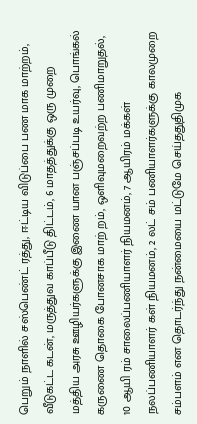பெறும் நாளில் சஸ்பெண்ட் ரத்து, ஈட்டிய விடுப்பை பண மாக மாற்றம், வீடுகட்ட கடன், மருத்துவ காப்பீடு திட்டம், 6 மாதத்துக்கு ஒரு முறை மத்திய அரசு ஊழியர்களுக்கு இணை யான பஞ்சப்படி உயர்வு, பொங்கல் கருணை தொகை போனசாக மாற் றம், ஒளிவுமறைவற்ற பணிமாறுதல், 10 ஆயி ரம் சாலைப்பணியாளர் நியமனம், 7 ஆயிரம் மக்கள் நலப்பணியாளர் கள் நியமனம், 2 லட் சம் பணியாளர்களுக்கு காலமுறை சம்பளம் என தொடர்ந்து நன்மையை மட்டுமே செய்ததுதிமுக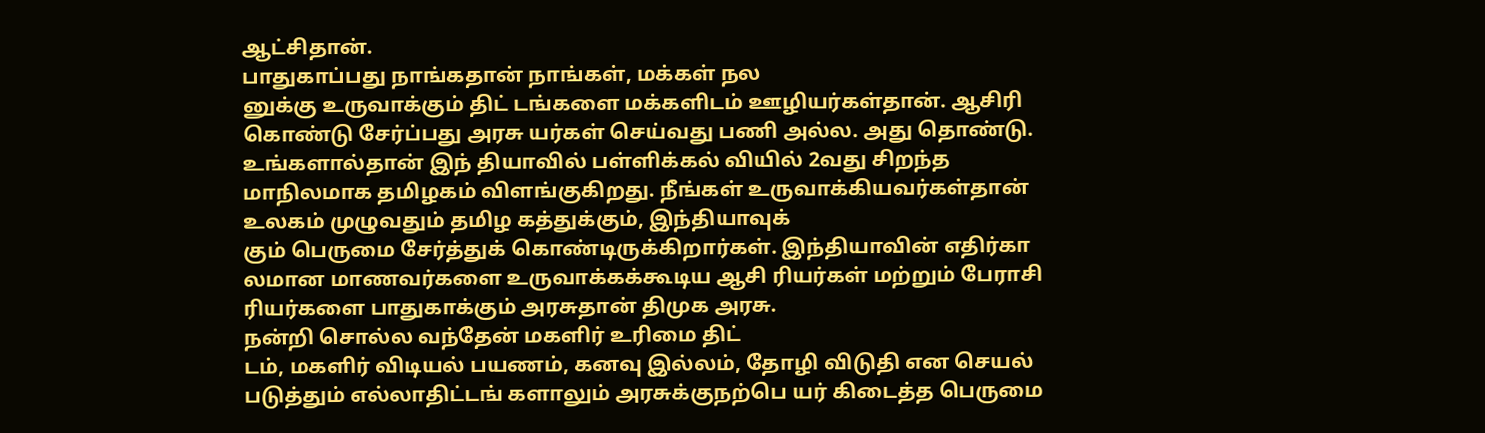ஆட்சிதான்.
பாதுகாப்பது நாங்கதான் நாங்கள், மக்கள் நல
னுக்கு உருவாக்கும் திட் டங்களை மக்களிடம் ஊழியர்கள்தான். ஆசிரி கொண்டு சேர்ப்பது அரசு யர்கள் செய்வது பணி அல்ல. அது தொண்டு. உங்களால்தான் இந் தியாவில் பள்ளிக்கல் வியில் 2வது சிறந்த மாநிலமாக தமிழகம் விளங்குகிறது. நீங்கள் உருவாக்கியவர்கள்தான் உலகம் முழுவதும் தமிழ கத்துக்கும், இந்தியாவுக்
கும் பெருமை சேர்த்துக் கொண்டிருக்கிறார்கள். இந்தியாவின் எதிர்கா லமான மாணவர்களை உருவாக்கக்கூடிய ஆசி ரியர்கள் மற்றும் பேராசி ரியர்களை பாதுகாக்கும் அரசுதான் திமுக அரசு.
நன்றி சொல்ல வந்தேன் மகளிர் உரிமை திட்
டம், மகளிர் விடியல் பயணம், கனவு இல்லம், தோழி விடுதி என செயல் படுத்தும் எல்லாதிட்டங் களாலும் அரசுக்குநற்பெ யர் கிடைத்த பெருமை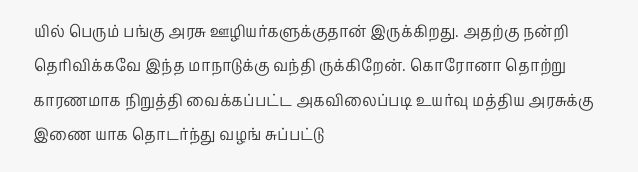யில் பெரும் பங்கு அரசு ஊழியர்களுக்குதான் இருக்கிறது. அதற்கு நன்றி தெரிவிக்கவே இந்த மாநாடுக்கு வந்தி ருக்கிறேன். கொரோனா தொற்று காரணமாக நிறுத்தி வைக்கப்பட்ட அகவிலைப்படி உயர்வு மத்திய அரசுக்கு இணை யாக தொடர்ந்து வழங் சுப்பட்டு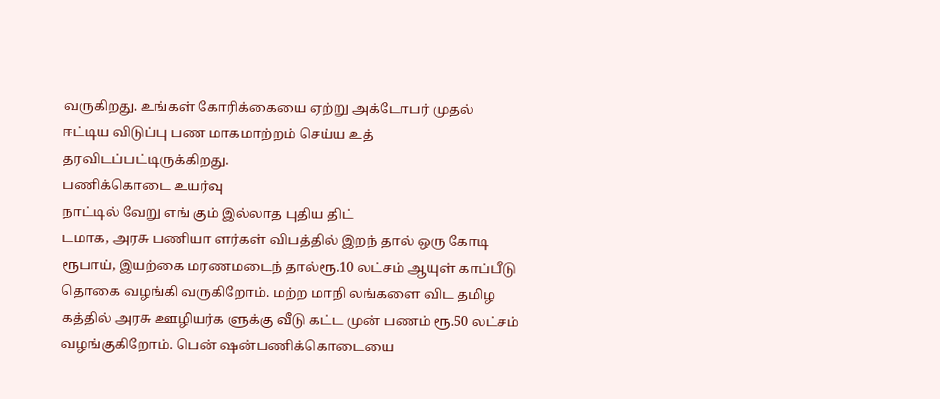வருகிறது. உங்கள் கோரிக்கையை ஏற்று அக்டோபர் முதல் ஈட்டிய விடுப்பு பண மாகமாற்றம் செய்ய உத் தரவிடப்பட்டிருக்கிறது.
பணிக்கொடை உயர்வு
நாட்டில் வேறு எங் கும் இல்லாத புதிய திட்
டமாக, அரசு பணியா ளர்கள் விபத்தில் இறந் தால் ஒரு கோடி ரூபாய், இயற்கை மரணமடைந் தால்ரூ.10 லட்சம் ஆயுள் காப்பீடு தொகை வழங்கி வருகிறோம். மற்ற மாநி லங்களை விட தமிழ கத்தில் அரசு ஊழியர்க ளுக்கு வீடு கட்ட முன் பணம் ரூ.50 லட்சம் வழங்குகிறோம். பென் ஷன்பணிக்கொடையை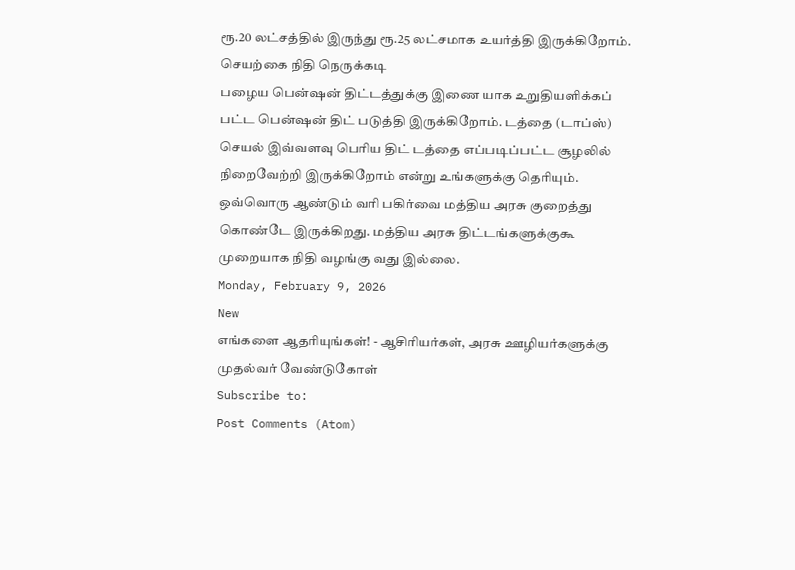ரூ.20 லட்சத்தில் இருந்து ரூ.25 லட்சமாக உயர்த்தி இருக்கிறோம்.
செயற்கை நிதி நெருக்கடி
பழைய பென்ஷன் திட்டத்துக்கு இணை யாக உறுதியளிக்கப் பட்ட பென்ஷன் திட் படுத்தி இருக்கிறோம். டத்தை (டாப்ஸ்) செயல் இவ்வளவு பெரிய திட் டத்தை எப்படிப்பட்ட சூழலில் நிறைவேற்றி இருக்கிறோம் என்று உங்களுக்கு தெரியும். ஒவ்வொரு ஆண்டும் வரி பகிர்வை மத்திய அரசு குறைத்து கொண்டே இருக்கிறது. மத்திய அரசு திட்டங்களுக்குகூ முறையாக நிதி வழங்கு வது இல்லை.
Monday, February 9, 2026
New
எங்களை ஆதரியுங்கள்! - ஆசிரியர்கள், அரசு ஊழியர்களுக்கு முதல்வர் வேண்டுகோள்
Subscribe to:
Post Comments (Atom)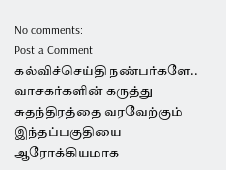No comments:
Post a Comment
கல்விச்செய்தி நண்பர்களே.. வாசகர்களின் கருத்து சுதந்திரத்தை வரவேற்கும் இந்தப்பகுதியை ஆரோக்கியமாக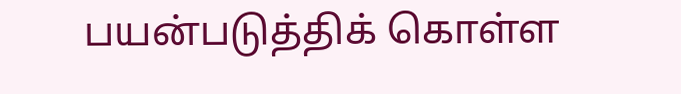பயன்படுத்திக் கொள்ள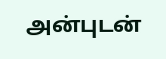அன்புடன்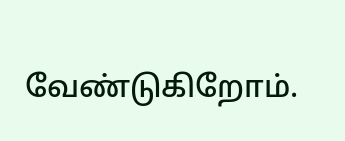வேண்டுகிறோம்.